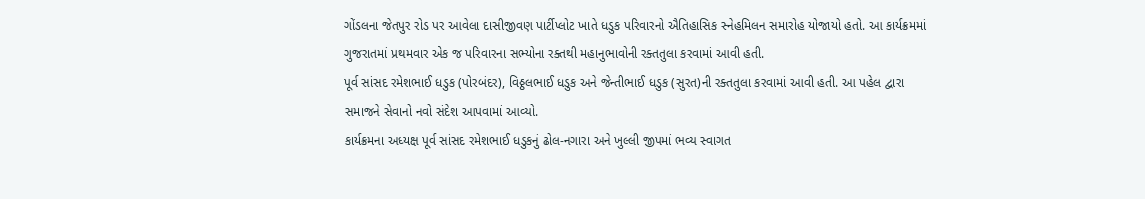ગોંડલના જેતપુર રોડ પર આવેલા દાસીજીવણ પાર્ટીપ્લોટ ખાતે ધડુક પરિવારનો ઐતિહાસિક સ્નેહમિલન સમારોહ યોજાયો હતો. આ કાર્યક્રમમાં ગુજરાતમાં પ્રથમવાર એક જ પરિવારના સભ્યોના રક્તથી મહાનુભાવોની રક્તતુલા કરવામાં આવી હતી.
પૂર્વ સાંસદ રમેશભાઈ ધડુક (પોરબંદર), વિઠ્ઠલભાઈ ધડુક અને જેન્તીભાઈ ધડુક (સુરત)ની રક્તતુલા કરવામાં આવી હતી. આ પહેલ દ્વારા સમાજને સેવાનો નવો સંદેશ આપવામાં આવ્યો.
કાર્યક્રમના અધ્યક્ષ પૂર્વ સાંસદ રમેશભાઈ ધડુકનું ઢોલ-નગારા અને ખુલ્લી જીપમાં ભવ્ય સ્વાગત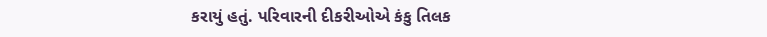કરાયું હતું. પરિવારની દીકરીઓએ કંકુ તિલક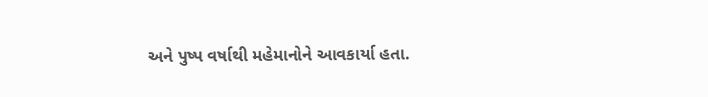અને પુષ્પ વર્ષાથી મહેમાનોને આવકાર્યા હતા.